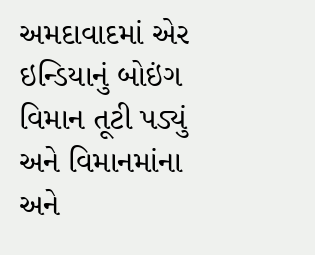અમદાવાદમાં એર ઇન્ડિયાનું બોઇંગ વિમાન તૂટી પડ્યું અને વિમાનમાંના અને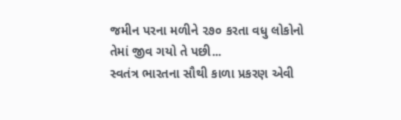જમીન પરના મળીને ૨૭૦ કરતા વધુ લોકોનો તેમાં જીવ ગયો તે પછી...
સ્વતંત્ર ભારતના સૌથી કાળા પ્રકરણ એવી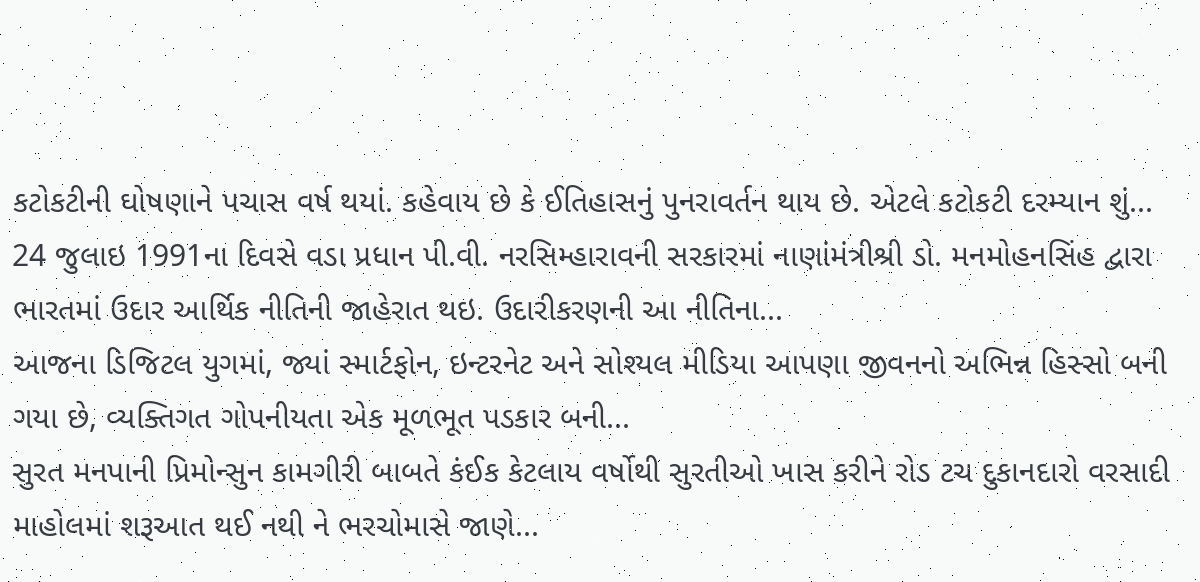કટોકટીની ઘોષણાને પચાસ વર્ષ થયાં. કહેવાય છે કે ઈતિહાસનું પુનરાવર્તન થાય છે. એટલે કટોકટી દરમ્યાન શું...
24 જુલાઇ 1991ના દિવસે વડા પ્રધાન પી.વી. નરસિમ્હારાવની સરકારમાં નાણાંમંત્રીશ્રી ડો. મનમોહનસિંહ દ્વારા ભારતમાં ઉદાર આર્થિક નીતિની જાહેરાત થઇ. ઉદારીકરણની આ નીતિના...
આજના ડિજિટલ યુગમાં, જ્યાં સ્માર્ટફોન, ઇન્ટરનેટ અને સોશ્યલ મીડિયા આપણા જીવનનો અભિન્ન હિસ્સો બની ગયા છે, વ્યક્તિગત ગોપનીયતા એક મૂળભૂત પડકાર બની...
સુરત મનપાની પ્રિમોન્સુન કામગીરી બાબતે કંઈક કેટલાય વર્ષોથી સુરતીઓ ખાસ કરીને રોડ ટચ દુકાનદારો વરસાદી માહોલમાં શરૂઆત થઈ નથી ને ભરચોમાસે જાણે...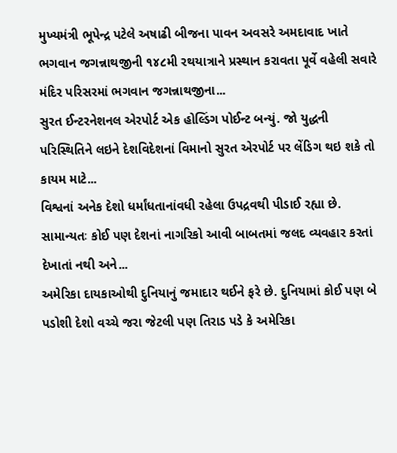મુખ્યમંત્રી ભૂપેન્દ્ર પટેલે અષાઢી બીજના પાવન અવસરે અમદાવાદ ખાતે ભગવાન જગન્નાથજીની ૧૪૮મી રથયાત્રાને પ્રસ્થાન કરાવતા પૂર્વે વહેલી સવારે મંદિર પરિસરમાં ભગવાન જગન્નાથજીના...
સુરત ઈન્ટરનેશનલ એરપોર્ટ એક હોલ્ડિંગ પોઈન્ટ બન્યું. જો યુદ્ધની પરિસ્થિતિને લઇને દેશવિદેશનાં વિમાનો સુરત એરપોર્ટ પર લેંડિગ થઇ શકે તો કાયમ માટે...
વિશ્વનાં અનેક દેશો ધર્માંધતાનાંવધી રહેલા ઉપદ્રવથી પીડાઈ રહ્યા છે. સામાન્યતઃ કોઈ પણ દેશનાં નાગરિકો આવી બાબતમાં જલદ વ્યવહાર કરતાં દેખાતાં નથી અને...
અમેરિકા દાયકાઓથી દુનિયાનું જમાદાર થઈને ફરે છે. દુનિયામાં કોઈ પણ બે પડોશી દેશો વચ્ચે જરા જેટલી પણ તિરાડ પડે કે અમેરિકા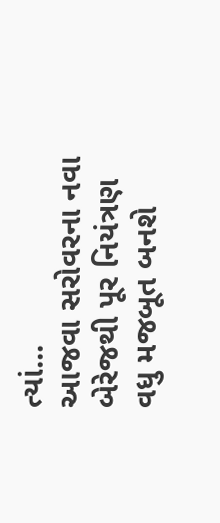ત્યાં...
આજવા સરોવરના નવા બેરેજથી પૂર નિયંત્રણ વધુ મજબૂત બનશે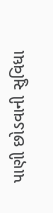પાણી છોડવાની સુવિધા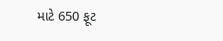માટે 650 ફૂટ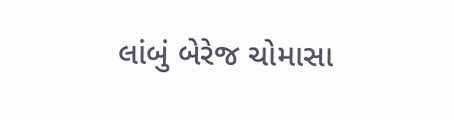લાંબું બેરેજ ચોમાસા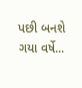પછી બનશે ગયા વર્ષે...